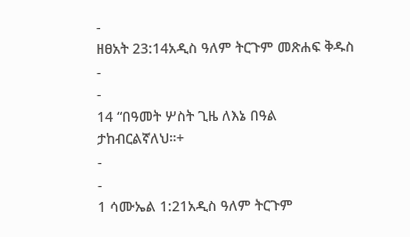-
ዘፀአት 23:14አዲስ ዓለም ትርጉም መጽሐፍ ቅዱስ
-
-
14 “በዓመት ሦስት ጊዜ ለእኔ በዓል ታከብርልኛለህ።+
-
-
1 ሳሙኤል 1:21አዲስ ዓለም ትርጉም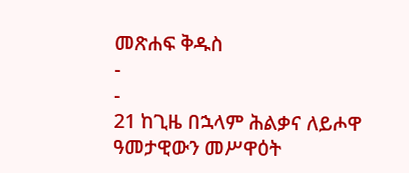መጽሐፍ ቅዱስ
-
-
21 ከጊዜ በኋላም ሕልቃና ለይሖዋ ዓመታዊውን መሥዋዕት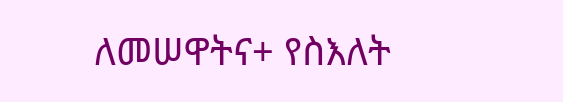ለመሠዋትና+ የስእለት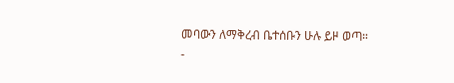መባውን ለማቅረብ ቤተሰቡን ሁሉ ይዞ ወጣ።
-